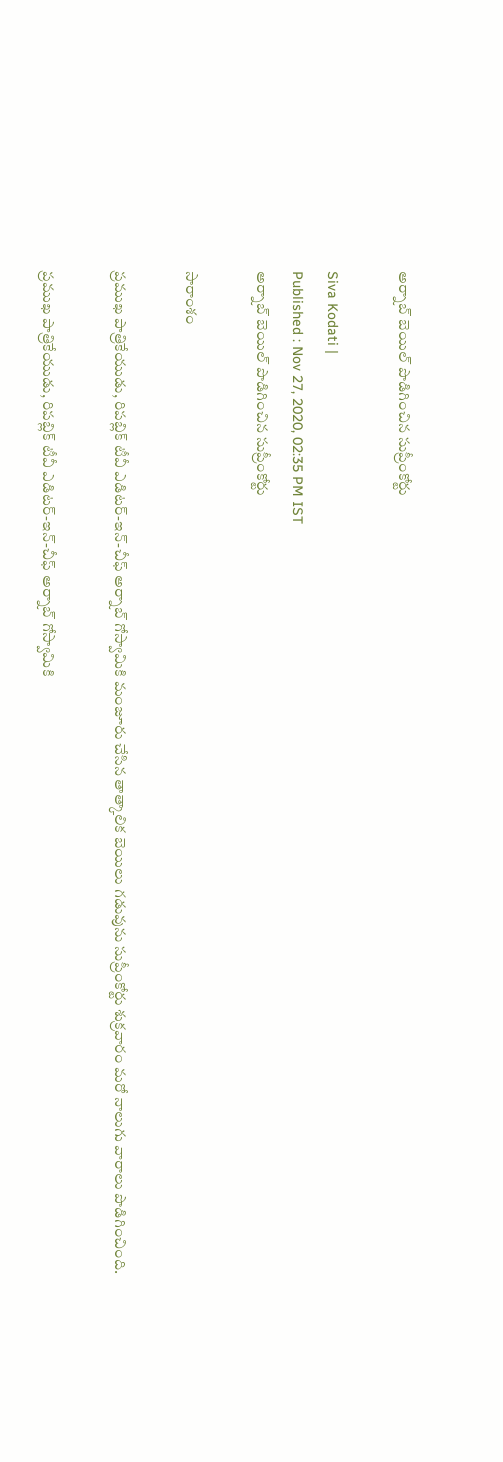అర్నాబ్ బెయిల్ పొడిగించిన సుప్రీంకోర్టు

Siva Kodati |
Published : Nov 27, 2020, 02:35 PM IST
అర్నాబ్ బెయిల్ పొడిగించిన సుప్రీంకోర్టు

సారాంశం

ప్రముఖ పాత్రికేయుడు, రిపబ్లిక్ టీవీ ఎడిటర్-ఇన్-చీఫ్ అర్నాబ్ గోస్వామికి మంజూరు చేసిన తాత్కాలిక బెయిలు గడువును సుప్రీంకోర్టు శుక్రవారం మరో నాలుగు వారాలు పొడిగించింది.

ప్రముఖ పాత్రికేయుడు, రిపబ్లిక్ టీవీ ఎడిటర్-ఇన్-చీఫ్ అర్నాబ్ గోస్వామికి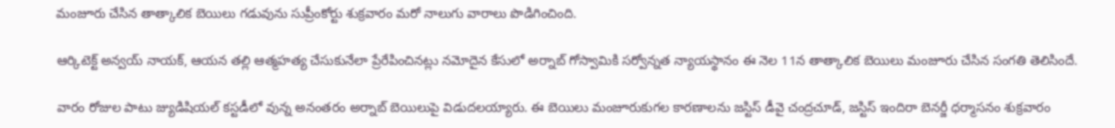మంజూరు చేసిన తాత్కాలిక బెయిలు గడువును సుప్రీంకోర్టు శుక్రవారం మరో నాలుగు వారాలు పొడిగించింది.

ఆర్కిటెక్ట్ అన్వయ్ నాయక్, ఆయన తల్లి ఆత్మహత్య చేసుకునేలా ప్రేరేపించినట్లు నమోదైన కేసులో అర్నాబ్ గోస్వామికి సర్వోన్నత న్యాయస్థానం ఈ నెల 11న తాత్కాలిక బెయిలు మంజూరు చేసిన సంగతి తెలిసిందే.

వారం రోజుల పాటు జ్యుడిషియల్ కస్టడీలో వున్న అనంతరం అర్నాబ్ బెయిలుపై విడుదలయ్యారు. ఈ బెయిలు మంజూరుకుగల కారణాలను జస్టిస్ డీవై చంద్రచూడ్, జస్టిస్ ఇందిరా బెనర్జీ ధర్మాసనం శుక్రవారం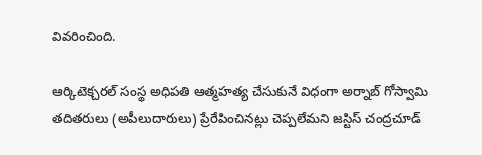వివరించింది.

ఆర్కిటెక్చరల్ సంస్థ అధిపతి ఆత్మహత్య చేసుకునే విధంగా అర్నాబ్ గోస్వామి తదితరులు (అపీలుదారులు) ప్రేరేపించినట్లు చెప్పలేమని జస్టిస్ చంద్రచూడ్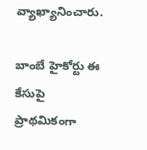వ్యాఖ్యానించారు.

బాంబే హైకోర్టు ఈ కేసుపై ప్రాథమికంగా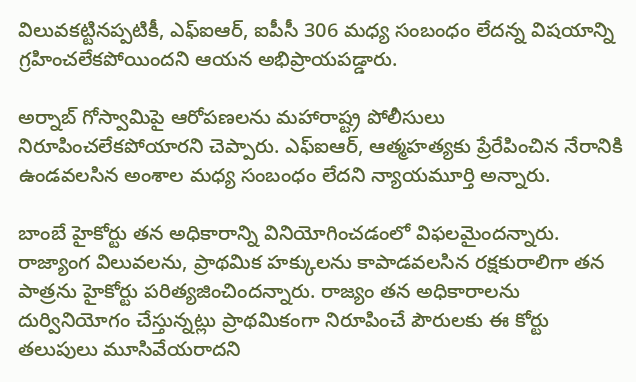విలువకట్టినప్పటికీ, ఎఫ్ఐఆర్, ఐపీసీ 306 మధ్య సంబంధం లేదన్న విషయాన్ని గ్రహించలేకపోయిందని ఆయన అభిప్రాయపడ్డారు.

అర్నాబ్ గోస్వామిపై ఆరోపణలను మహారాష్ట్ర పోలీసులు నిరూపించలేకపోయారని చెప్పారు. ఎఫ్ఐఆర్‌, ఆత్మహత్యకు ప్రేరేపించిన నేరానికి ఉండవలసిన అంశాల మధ్య సంబంధం లేదని న్యాయమూర్తి అన్నారు.

బాంబే హైకోర్టు తన అధికారాన్ని వినియోగించడంలో విఫలమైందన్నారు. రాజ్యాంగ విలువలను, ప్రాథమిక హక్కులను కాపాడవలసిన రక్షకురాలిగా తన పాత్రను హైకోర్టు పరిత్యజించిందన్నారు. రాజ్యం తన అధికారాలను దుర్వినియోగం చేస్తున్నట్లు ప్రాథమికంగా నిరూపించే పౌరులకు ఈ కోర్టు తలుపులు మూసివేయరాదని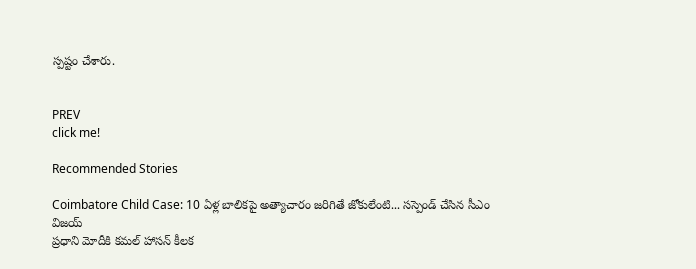స్పష్టం చేశారు.


PREV
click me!

Recommended Stories

Coimbatore Child Case: 10 ఏళ్ల బాలికపై అత్యాచారం జరిగితే జోకులేంటి... సస్పెండ్ చేసిన సీఎం విజయ్
ప్రధాని మోదీకి కమల్ హాసన్ కీలక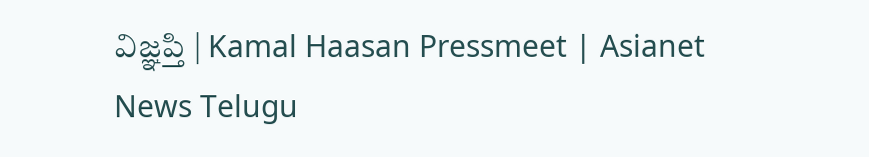విజ్ఞప్తి | Kamal Haasan Pressmeet | Asianet News Telugu